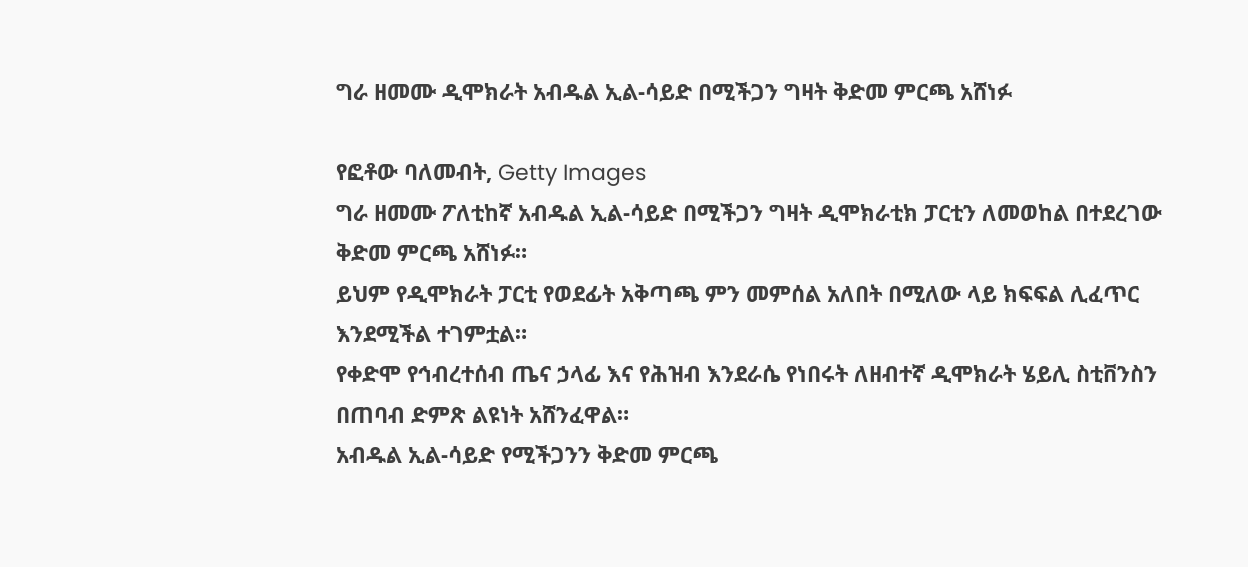ግራ ዘመሙ ዲሞክራት አብዱል ኢል-ሳይድ በሚችጋን ግዛት ቅድመ ምርጫ አሸነፉ

የፎቶው ባለመብት, Getty Images
ግራ ዘመሙ ፖለቲከኛ አብዱል ኢል-ሳይድ በሚችጋን ግዛት ዲሞክራቲክ ፓርቲን ለመወከል በተደረገው ቅድመ ምርጫ አሸነፉ።
ይህም የዲሞክራት ፓርቲ የወደፊት አቅጣጫ ምን መምሰል አለበት በሚለው ላይ ክፍፍል ሊፈጥር እንደሚችል ተገምቷል።
የቀድሞ የኅብረተሰብ ጤና ኃላፊ እና የሕዝብ እንደራሴ የነበሩት ለዘብተኛ ዲሞክራት ሄይሊ ስቲቨንስን በጠባብ ድምጽ ልዩነት አሸንፈዋል።
አብዱል ኢል-ሳይድ የሚችጋንን ቅድመ ምርጫ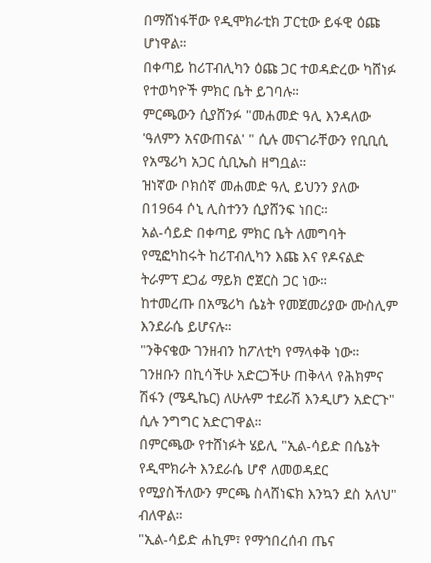በማሸነፋቸው የዲሞክራቲክ ፓርቲው ይፋዊ ዕጩ ሆነዋል።
በቀጣይ ከሪፐብሊካን ዕጩ ጋር ተወዳድረው ካሸነፉ የተወካዮች ምክር ቤት ይገባሉ።
ምርጫውን ሲያሸንፉ "መሐመድ ዓሊ እንዳለው 'ዓለምን አናውጠናል' " ሲሉ መናገራቸውን የቢቢሲ የአሜሪካ አጋር ሲቢኤስ ዘግቧል።
ዝነኛው ቦክሰኛ መሐመድ ዓሊ ይህንን ያለው በ1964 ሶኒ ሊስተንን ሲያሸንፍ ነበር።
አል-ሳይድ በቀጣይ ምክር ቤት ለመግባት የሚፎካከሩት ከሪፐብሊካን እጩ እና የዶናልድ ትራምፕ ደጋፊ ማይክ ሮጀርስ ጋር ነው።
ከተመረጡ በአሜሪካ ሴኔት የመጀመሪያው ሙስሊም እንደራሴ ይሆናሉ።
"ንቅናቄው ገንዘብን ከፖለቲካ የማላቀቅ ነው። ገንዘቡን በኪሳችሁ አድርጋችሁ ጠቅላላ የሕክምና ሽፋን (ሜዲኬር) ለሁሉም ተደራሽ እንዲሆን አድርጉ" ሲሉ ንግግር አድርገዋል።
በምርጫው የተሸነፉት ሄይሊ "ኢል-ሳይድ በሴኔት የዲሞክራት እንደራሴ ሆኖ ለመወዳደር የሚያስችለውን ምርጫ ስላሸነፍክ እንኳን ደስ አለህ" ብለዋል።
"ኢል-ሳይድ ሐኪም፣ የማኅበረሰብ ጤና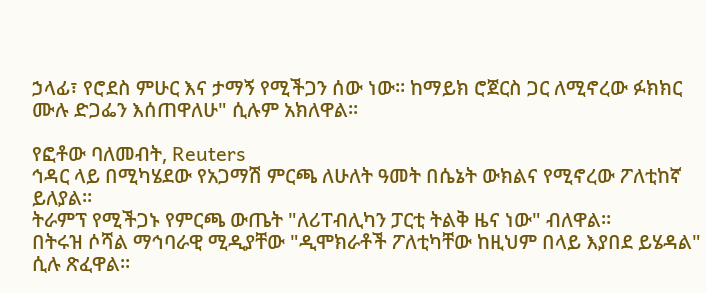ኃላፊ፣ የሮደስ ምሁር እና ታማኝ የሚችጋን ሰው ነው። ከማይክ ሮጀርስ ጋር ለሚኖረው ፉክክር ሙሉ ድጋፌን እሰጠዋለሁ" ሲሉም አክለዋል።

የፎቶው ባለመብት, Reuters
ኅዳር ላይ በሚካሄደው የአጋማሽ ምርጫ ለሁለት ዓመት በሴኔት ውክልና የሚኖረው ፖለቲከኛ ይለያል።
ትራምፕ የሚችጋኑ የምርጫ ውጤት "ለሪፐብሊካን ፓርቲ ትልቅ ዜና ነው" ብለዋል።
በትሩዝ ሶሻል ማኅባራዊ ሚዲያቸው "ዲሞክራቶች ፖለቲካቸው ከዚህም በላይ እያበደ ይሄዳል" ሲሉ ጽፈዋል።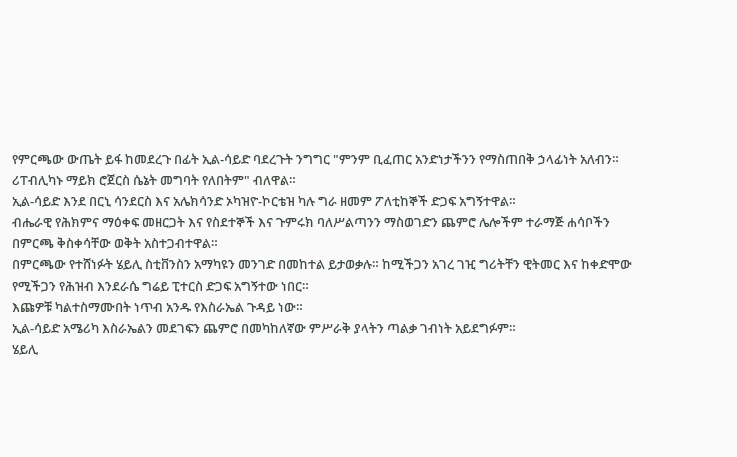የምርጫው ውጤት ይፋ ከመደረጉ በፊት ኢል-ሳይድ ባደረጉት ንግግር "ምንም ቢፈጠር አንድነታችንን የማስጠበቅ ኃላፊነት አለብን። ሪፐብሊካኑ ማይክ ሮጀርስ ሴኔት መግባት የለበትም" ብለዋል።
ኢል-ሳይድ እንደ በርኒ ሳንደርስ እና አሌክሳንድ ኦካዝዮ-ኮርቴዝ ካሉ ግራ ዘመም ፖለቲከኞች ድጋፍ አግኝተዋል።
ብሔራዊ የሕክምና ማዕቀፍ መዘርጋት እና የስደተኞች እና ጉምሩክ ባለሥልጣንን ማስወገድን ጨምሮ ሌሎችም ተራማጅ ሐሳቦችን በምርጫ ቅስቀሳቸው ወቅት አስተጋብተዋል።
በምርጫው የተሸነፉት ሄይሊ ስቲቨንስን አማካዩን መንገድ በመከተል ይታወቃሉ። ከሚችጋን አገረ ገዢ ግሪትቸን ዊትመር እና ከቀድሞው የሚችጋን የሕዝብ እንደራሴ ግሬይ ፒተርስ ድጋፍ አግኝተው ነበር።
እጩዎቹ ካልተስማሙበት ነጥብ አንዱ የእስራኤል ጉዳይ ነው።
ኢል-ሳይድ አሜሪካ እስራኤልን መደገፍን ጨምሮ በመካከለኛው ምሥራቅ ያላትን ጣልቃ ገብነት አይደግፉም።
ሄይሊ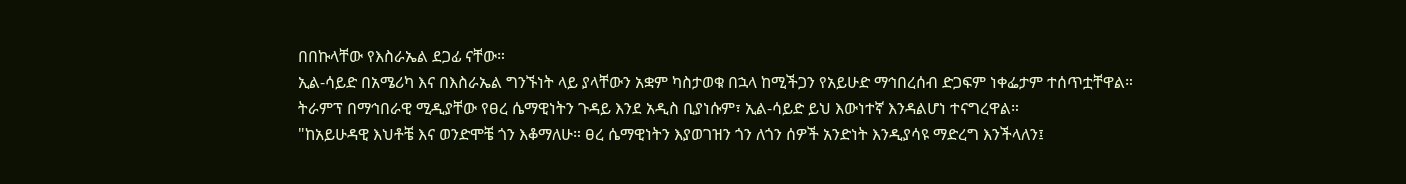በበኩላቸው የእስራኤል ደጋፊ ናቸው።
ኢል-ሳይድ በአሜሪካ እና በእስራኤል ግንኙነት ላይ ያላቸውን አቋም ካስታወቁ በኋላ ከሚችጋን የአይሁድ ማኅበረሰብ ድጋፍም ነቀፌታም ተሰጥቷቸዋል።
ትራምፕ በማኅበራዊ ሚዲያቸው የፀረ ሴማዊነትን ጉዳይ እንደ አዲስ ቢያነሱም፣ ኢል-ሳይድ ይህ እውነተኛ እንዳልሆነ ተናግረዋል።
"ከአይሁዳዊ እህቶቼ እና ወንድሞቼ ጎን እቆማለሁ። ፀረ ሴማዊነትን እያወገዝን ጎን ለጎን ሰዎች አንድነት እንዲያሳዩ ማድረግ እንችላለን፤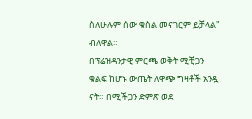ስለሁሉም ሰው ቁስል መናገርም ይቻላል" ብለዋል።
በፕሬዝዳንታዊ ምርጫ ወቅት ሚቺጋን ቁልፍ ከሆኑ ውጤት ለዋጭ ግዛቶች አንዷ ናት። በሚችጋን ድምጽ ወደ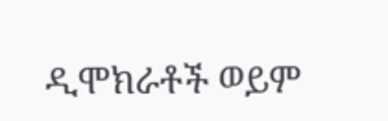ዲሞክራቶች ወይም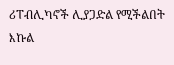ሪፐብሊካኖች ሊያጋድል የሚችልበት እኩል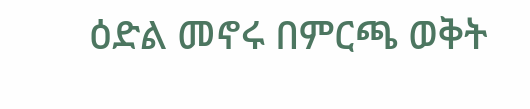ዕድል መኖሩ በምርጫ ወቅት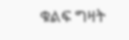ቁልፍ ግዛት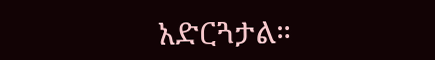አድርጓታል።